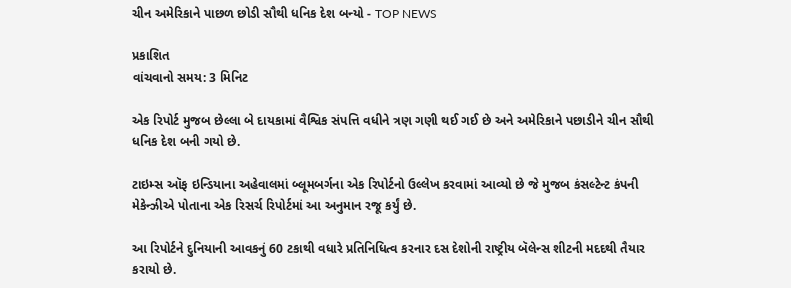ચીન અમેરિકાને પાછળ છોડી સૌથી ધનિક દેશ બન્યો - TOP NEWS

પ્રકાશિત
વાંચવાનો સમય: 3 મિનિટ

એક રિપોર્ટ મુજબ છેલ્લા બે દાયકામાં વૈશ્વિક સંપત્તિ વધીને ત્રણ ગણી થઈ ગઈ છે અને અમેરિકાને પછાડીને ચીન સૌથી ધનિક દેશ બની ગયો છે.

ટાઇમ્સ ઑફ ઇન્ડિયાના અહેવાલમાં બ્લૂમબર્ગના એક રિપોર્ટનો ઉલ્લેખ કરવામાં આવ્યો છે જે મુજબ કંસલ્ટેન્ટ કંપની મેકેન્ઝીએ પોતાના એક રિસર્ચ રિપોર્ટમાં આ અનુમાન રજૂ કર્યું છે.

આ રિપોર્ટને દુનિયાની આવકનું 60 ટકાથી વધારે પ્રતિનિધિત્વ કરનાર દસ દેશોની રાષ્ટ્રીય બૅલેન્સ શીટની મદદથી તૈયાર કરાયો છે.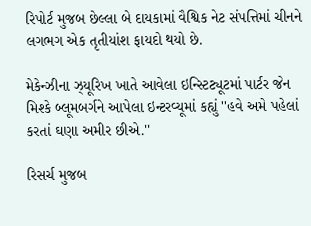રિપોર્ટ મુજબ છેલ્લા બે દાયકામાં વૈશ્વિક નેટ સંપત્તિમાં ચીનને લગભગ એક તૃતીયાંશ ફાયદો થયો છે.

મેકેન્ઝીના ઝ્યૂરિખ ખાતે આવેલા ઇન્સ્ટિટ્યૂટમાં પાર્ટર જેન મિશ્કે બ્લૂમબર્ગને આપેલા ઇન્ટરવ્યૂમાં કહ્યું ''હવે અમે પહેલાં કરતાં ઘણા અમીર છીએ.''

રિસર્ચ મુજબ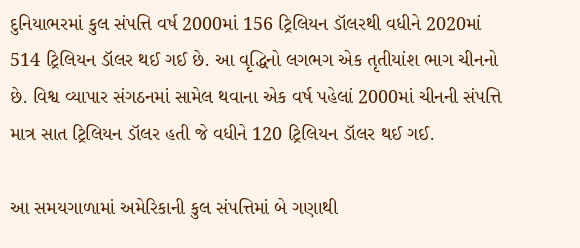દુનિયાભરમાં કુલ સંપત્તિ વર્ષ 2000માં 156 ટ્રિલિયન ડૉલરથી વધીને 2020માં 514 ટ્રિલિયન ડૉલર થઈ ગઈ છે. આ વૃદ્ધિનો લગભગ એક તૃતીયાંશ ભાગ ચીનનો છે. વિશ્વ વ્યાપાર સંગઠનમાં સામેલ થવાના એક વર્ષ પહેલાં 2000માં ચીનની સંપત્તિ માત્ર સાત ટ્રિલિયન ડૉલર હતી જે વધીને 120 ટ્રિલિયન ડૉલર થઈ ગઈ.

આ સમયગાળામાં અમેરિકાની કુલ સંપત્તિમાં બે ગણાથી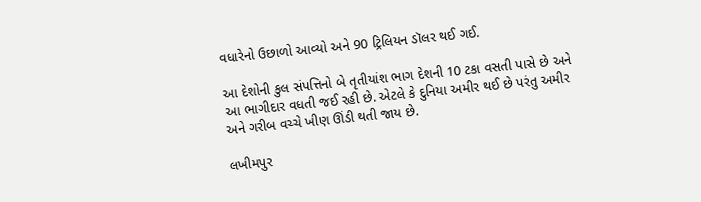વધારેનો ઉછાળો આવ્યો અને 90 ટ્રિલિયન ડૉલર થઈ ગઈ.

આ દેશોની કુલ સંપત્તિનો બે તૃતીયાંશ ભાગ દેશની 10 ટકા વસતી પાસે છે અને આ ભાગીદાર વધતી જઈ રહી છે. એટલે કે દુનિયા અમીર થઈ છે પરંતુ અમીર અને ગરીબ વચ્ચે ખીણ ઊંડી થતી જાય છે.

લખીમપુર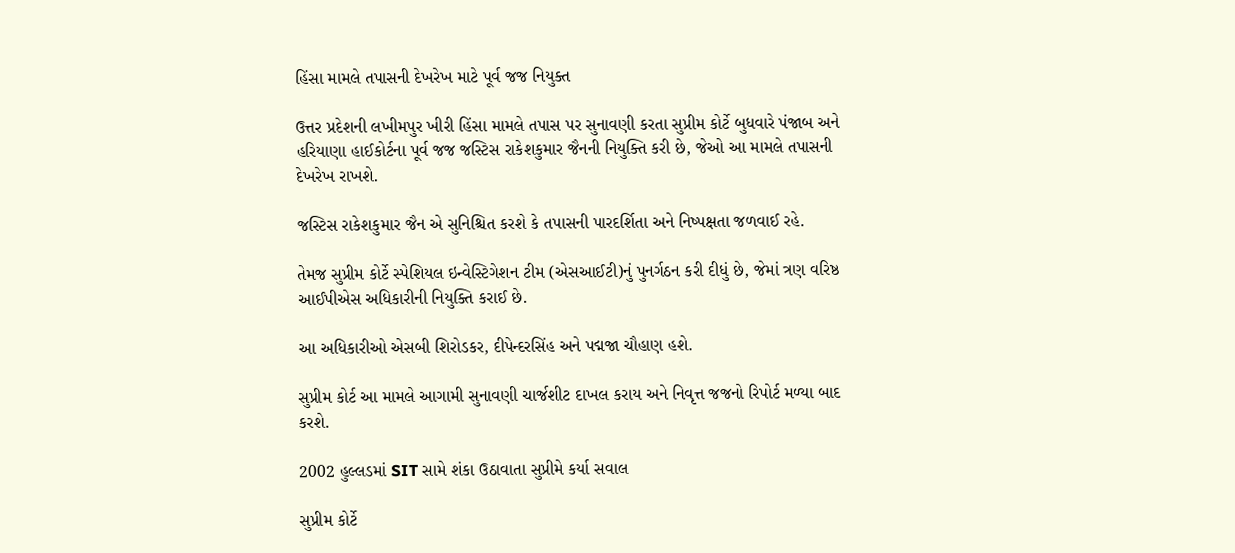હિંસા મામલે તપાસની દેખરેખ માટે પૂર્વ જજ નિયુક્ત

ઉત્તર પ્રદેશની લખીમપુર ખીરી હિંસા મામલે તપાસ પર સુનાવણી કરતા સુપ્રીમ કોર્ટે બુધવારે પંજાબ અને હરિયાણા હાઈકોર્ટના પૂર્વ જજ જસ્ટિસ રાકેશકુમાર જૈનની નિયુક્તિ કરી છે, જેઓ આ મામલે તપાસની દેખરેખ રાખશે.

જસ્ટિસ રાકેશકુમાર જૈન એ સુનિશ્ચિત કરશે કે તપાસની પારદર્શિતા અને નિષ્પક્ષતા જળવાઈ રહે.

તેમજ સુપ્રીમ કોર્ટે સ્પેશિયલ ઇન્વેસ્ટિગેશન ટીમ (એસઆઈટી)નું પુનર્ગઠન કરી દીધું છે, જેમાં ત્રણ વરિષ્ઠ આઈપીએસ અધિકારીની નિયુક્તિ કરાઈ છે.

આ અધિકારીઓ એસબી શિરોડકર, દીપેન્દરસિંહ અને પદ્મજા ચૌહાણ હશે.

સુપ્રીમ કોર્ટ આ મામલે આગામી સુનાવણી ચાર્જશીટ દાખલ કરાય અને નિવૃત્ત જજનો રિપોર્ટ મળ્યા બાદ કરશે.

2002 હુલ્લડમાં SIT સામે શંકા ઉઠાવાતા સુપ્રીમે કર્યા સવાલ

સુપ્રીમ કોર્ટે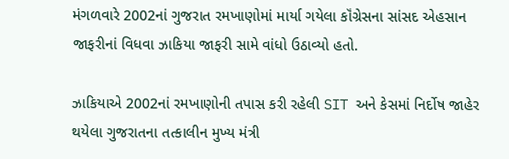મંગળવારે 2002નાં ગુજરાત રમખાણોમાં માર્યા ગયેલા કૉંગ્રેસના સાંસદ એહસાન જાફરીનાં વિધવા ઝાકિયા જાફરી સામે વાંધો ઉઠાવ્યો હતો.

ઝાકિયાએ 2002નાં રમખાણોની તપાસ કરી રહેલી SIT અને કેસમાં નિર્દોષ જાહેર થયેલા ગુજરાતના તત્કાલીન મુખ્ય મંત્રી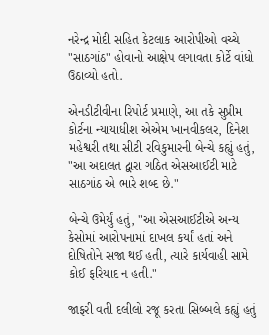નરેન્દ્ર મોદી સહિત કેટલાક આરોપીઓ વચ્ચે "સાઠગાંઠ" હોવાનો આક્ષેપ લગાવતા કોર્ટે વાંધો ઉઠાવ્યો હતો.

એનડીટીવીના રિપોર્ટ પ્રમાણે, આ તકે સુપ્રીમ કોર્ટના ન્યાયાધીશ એએમ ખાનવીકલર, દિનેશ મહેશ્વરી તથા સીટી રવિકુમારની બેન્ચે કહ્યું હતું, "આ અદાલત દ્વારા ગઠિત એસઆઈટી માટે સાઠગાંઠ એ ભારે શબ્દ છે."

બેન્ચે ઉમેર્યું હતું, "આ એસઆઈટીએ અન્ય કેસોમાં આરોપનામાં દાખલ કર્યાં હતાં અને દોષિતોને સજા થઈ હતી, ત્યારે કાર્યવાહી સામે કોઈ ફરિયાદ ન હતી."

જાફરી વતી દલીલો રજૂ કરતા સિબ્બલે કહ્યું હતું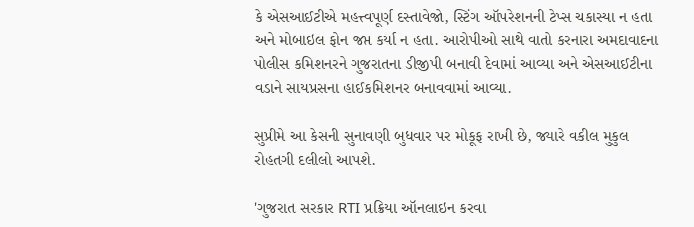કે એસઆઈટીએ મહત્ત્વપૂર્ણ દસ્તાવેજો, સ્ટિંગ ઑપરેશનની ટેપ્સ ચકાસ્યા ન હતા અને મોબાઇલ ફોન જપ્ત કર્યા ન હતા. આરોપીઓ સાથે વાતો કરનારા અમદાવાદના પોલીસ કમિશનરને ગુજરાતના ડીજીપી બનાવી દેવામાં આવ્યા અને એસઆઈટીના વડાને સાયપ્રસના હાઈકમિશનર બનાવવામાં આવ્યા.

સુપ્રીમે આ કેસની સુનાવણી બુધવાર પર મોકૂફ રાખી છે, જ્યારે વકીલ મુકુલ રોહતગી દલીલો આપશે.

'ગુજરાત સરકાર RTI પ્રક્રિયા ઑનલાઇન કરવા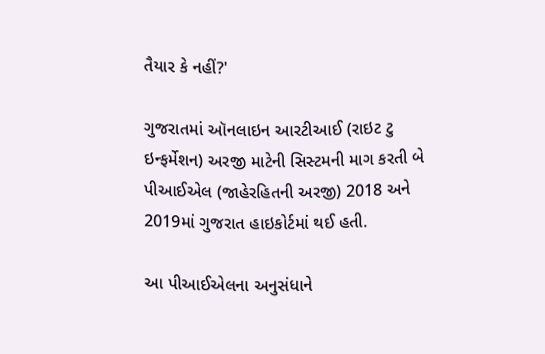તૈયાર કે નહીં?'

ગુજરાતમાં ઑનલાઇન આરટીઆઈ (રાઇટ ટુ ઇન્ફર્મેશન) અરજી માટેની સિસ્ટમની માગ કરતી બે પીઆઈએલ (જાહેરહિતની અરજી) 2018 અને 2019માં ગુજરાત હાઇકોર્ટમાં થઈ હતી.

આ પીઆઈએલના અનુસંધાને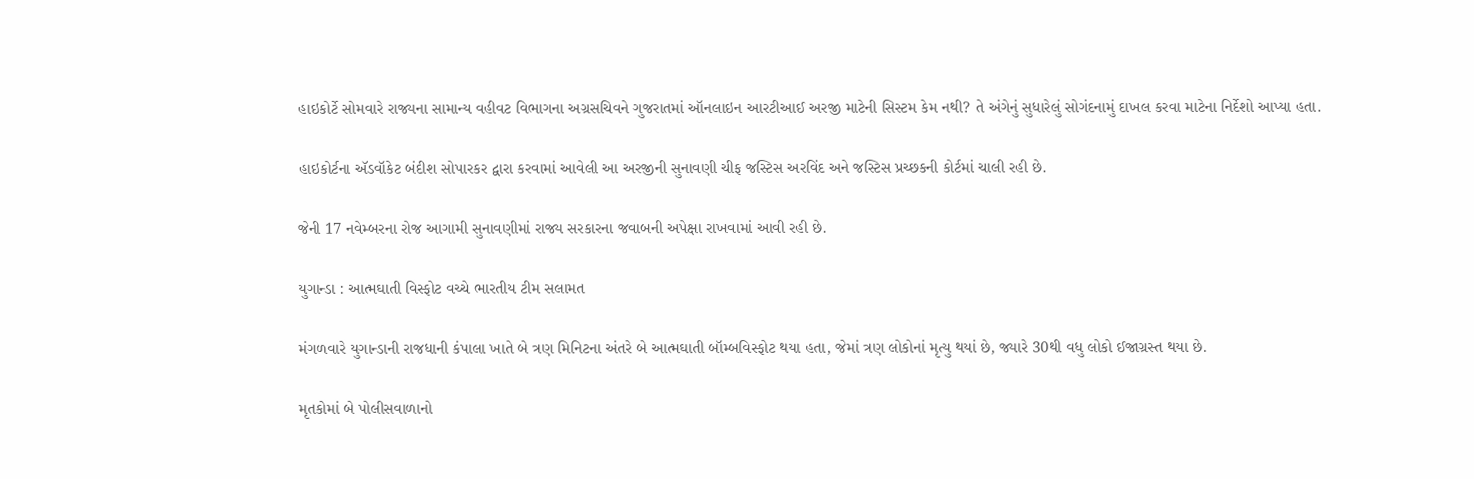હાઇકોર્ટે સોમવારે રાજ્યના સામાન્ય વહીવટ વિભાગના અગ્રસચિવને ગુજરાતમાં ઑનલાઇન આરટીઆઈ અરજી માટેની સિસ્ટમ કેમ નથી? તે અંગેનું સુધારેલું સોગંદનામું દાખલ કરવા માટેના નિર્દેશો આપ્યા હતા.

હાઇકોર્ટના ઍડવૉકેટ બંદીશ સોપારકર દ્વારા કરવામાં આવેલી આ અરજીની સુનાવણી ચીફ જસ્ટિસ અરવિંદ અને જસ્ટિસ પ્રચ્છકની કોર્ટમાં ચાલી રહી છે.

જેની 17 નવેમ્બરના રોજ આગામી સુનાવણીમાં રાજ્ય સરકારના જવાબની અપેક્ષા રાખવામાં આવી રહી છે.

યુગાન્ડા : આત્મઘાતી વિસ્ફોટ વચ્ચે ભારતીય ટીમ સલામત

મંગળવારે યુગાન્ડાની રાજધાની કંપાલા ખાતે બે ત્રણ મિનિટના અંતરે બે આત્મઘાતી બૉમ્બવિસ્ફોટ થયા હતા, જેમાં ત્રણ લોકોનાં મૃત્યુ થયાં છે, જ્યારે 30થી વધુ લોકો ઈજાગ્રસ્ત થયા છે.

મૃતકોમાં બે પોલીસવાળાનો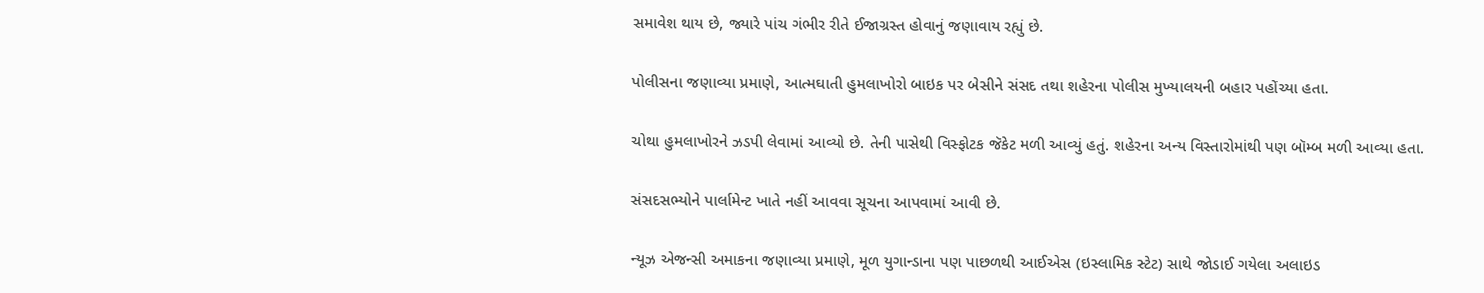સમાવેશ થાય છે, જ્યારે પાંચ ગંભીર રીતે ઈજાગ્રસ્ત હોવાનું જણાવાય રહ્યું છે.

પોલીસના જણાવ્યા પ્રમાણે, આત્મઘાતી હુમલાખોરો બાઇક પર બેસીને સંસદ તથા શહેરના પોલીસ મુખ્યાલયની બહાર પહોંચ્યા હતા.

ચોથા હુમલાખોરને ઝડપી લેવામાં આવ્યો છે. તેની પાસેથી વિસ્ફોટક જૅકેટ મળી આવ્યું હતું. શહેરના અન્ય વિસ્તારોમાંથી પણ બૉમ્બ મળી આવ્યા હતા.

સંસદસભ્યોને પાર્લામેન્ટ ખાતે નહીં આવવા સૂચના આપવામાં આવી છે.

ન્યૂઝ એજન્સી અમાકના જણાવ્યા પ્રમાણે, મૂળ યુગાન્ડાના પણ પાછળથી આઈએસ (ઇસ્લામિક સ્ટેટ) સાથે જોડાઈ ગયેલા અલાઇડ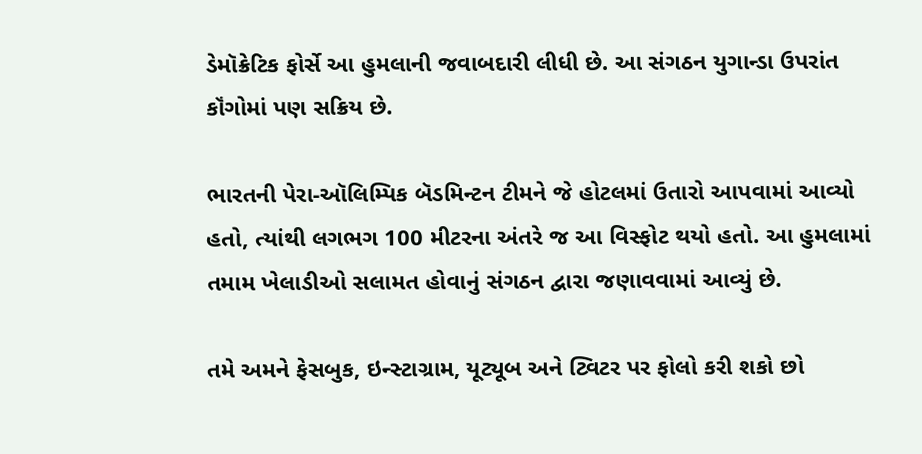ડેમૉક્રેટિક ફોર્સે આ હુમલાની જવાબદારી લીધી છે. આ સંગઠન યુગાન્ડા ઉપરાંત કૉંગોમાં પણ સક્રિય છે.

ભારતની પેરા-ઑલિમ્પિક બૅડમિન્ટન ટીમને જે હોટલમાં ઉતારો આપવામાં આવ્યો હતો, ત્યાંથી લગભગ 100 મીટરના અંતરે જ આ વિસ્ફોટ થયો હતો. આ હુમલામાં તમામ ખેલાડીઓ સલામત હોવાનું સંગઠન દ્વારા જણાવવામાં આવ્યું છે.

તમે અમને ફેસબુક, ઇન્સ્ટાગ્રામ, યૂટ્યૂબ અને ટ્વિટર પર ફોલો કરી શકો છો